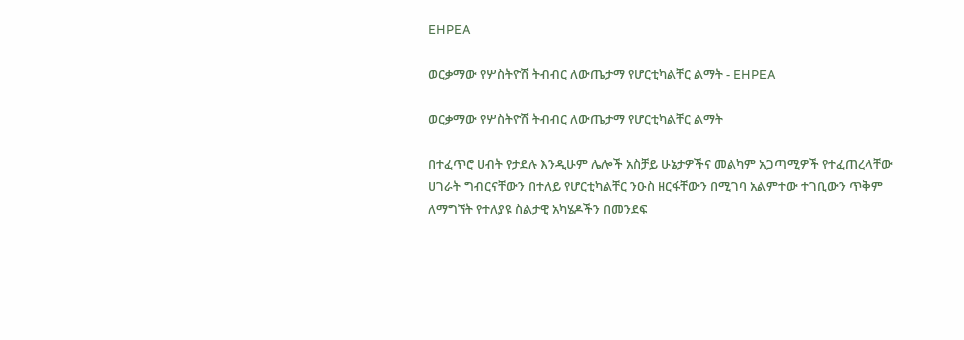EHPEA

ወርቃማው የሦስትዮሽ ትብብር ለውጤታማ የሆርቲካልቸር ልማት - EHPEA

ወርቃማው የሦስትዮሽ ትብብር ለውጤታማ የሆርቲካልቸር ልማት

በተፈጥሮ ሀብት የታደሉ እንዲሁም ሌሎች አስቻይ ሁኔታዎችና መልካም አጋጣሚዎች የተፈጠረላቸው ሀገራት ግብርናቸውን በተለይ የሆርቲካልቸር ንዑስ ዘርፋቸውን በሚገባ አልምተው ተገቢውን ጥቅም ለማግኘት የተለያዩ ስልታዊ አካሄዶችን በመንደፍ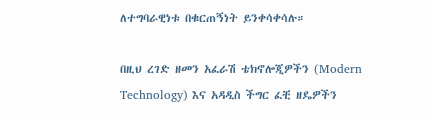ለተግባራዊነቱ በቁርጠኝነት ይንቀሳቀሳሉ።

በዚህ ረገድ ዘመን አፈራሽ ቴክኖሎጂዎችን (Modern Technology) እና አዳዲስ ችግር ፈቺ ዘዴዎችን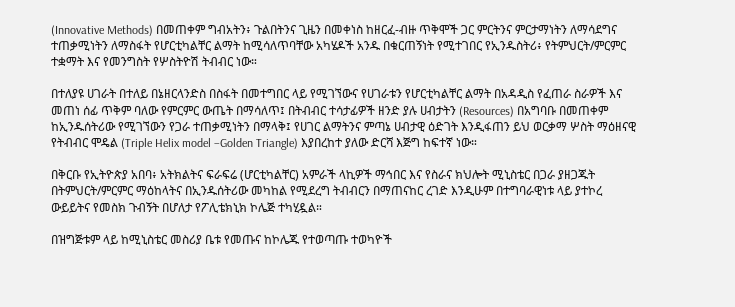(Innovative Methods) በመጠቀም ግብአትን፥ ጉልበትንና ጊዜን በመቀነስ ከዘርፈ-ብዙ ጥቅሞች ጋር ምርትንና ምርታማነትን ለማሳደግና ተጠቃሚነትን ለማስፋት የሆርቲካልቸር ልማት ከሚሳለጥባቸው አካሄዶች አንዱ በቁርጠኝነት የሚተገበር የኢንዱስትሪ፥ የትምህርት/ምርምር ተቋማት እና የመንግስት የሦስትዮሽ ትብብር ነው።

በተለያዩ ሀገራት በተለይ በኔዘርላንድስ በስፋት በመተግበር ላይ የሚገኘውና የሀገራቱን የሆርቲካልቸር ልማት በአዳዲስ የፈጠራ ስራዎች እና መጠነ ሰፊ ጥቅም ባለው የምርምር ውጤት በማሳለጥ፤ በትብብር ተሳታፊዎች ዘንድ ያሉ ሀብታትን (Resources) በአግባቡ በመጠቀም ከኢንዱሰትሪው የሚገኘውን የጋራ ተጠቃሚነትን በማላቅ፤ የሀገር ልማትንና ምጣኔ ሀብታዊ ዕድገት እንዲፋጠን ይህ ወርቃማ ሦስት ማዕዘናዊ የትብብር ሞዴል (Triple Helix model –Golden Triangle) እያበረከተ ያለው ድርሻ እጅግ ከፍተኛ ነው።

በቅርቡ የኢትዮጵያ አበባ፥ አትክልትና ፍራፍሬ (ሆርቲካልቸር) አምራች ላኪዎች ማኅበር እና የስራና ክህሎት ሚኒስቴር በጋራ ያዘጋጁት በትምህርት/ምርምር ማዕከላትና በኢንዱሰትሪው መካከል የሚደረግ ትብብርን በማጠናከር ረገድ እንዲሁም በተግባራዊነቱ ላይ ያተኮረ ውይይትና የመስክ ጉብኝት በሆለታ የፖሊቴክኒክ ኮሌጅ ተካሂዷል።

በዝግጅቱም ላይ ከሚኒስቴር መስሪያ ቤቱ የመጡና ከኮሌጁ የተወጣጡ ተወካዮች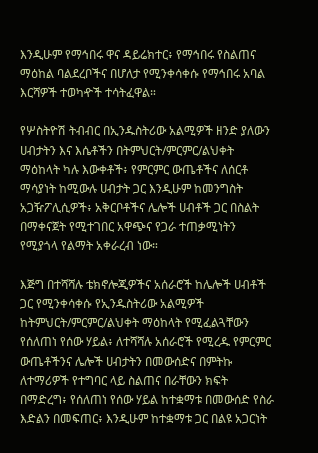እንዲሁም የማኅበሩ ዋና ዳይሬክተር፥ የማኅበሩ የስልጠና ማዕከል ባልደረቦችና በሆለታ የሚንቀሳቀሱ የማኅበሩ አባል እርሻዎች ተወካዯች ተሳትፈዋል።

የሦስትዮሽ ትብብር በኢንዱስትሪው አልሚዎች ዘንድ ያለውን ሀብታትን እና እሴቶችን በትምህርት/ምርምር/ልህቀት ማዕከላት ካሉ እውቀቶች፥ የምርምር ውጤቶችና ለሰርቶ ማሳያነት ከሚውሉ ሀብታት ጋር እንዲሁም ከመንግስት አጋዥፖሊሲዎች፥ አቅርቦቶችና ሌሎች ሀብቶች ጋር በስልት በማቀናጀት የሚተገበር አዋጭና የጋራ ተጠቃሚነትን የሚያጎላ የልማት አቀራረብ ነው።

እጅግ በተሻሻሉ ቴክኖሎጂዎችና አሰራሮች ከሌሎች ሀብቶች ጋር የሚንቀሳቀሱ የኢንዱስትሪው አልሚዎች ከትምህርት/ምርምር/ልህቀት ማዕከላት የሚፈልጓቸውን የሰለጠነ የሰው ሃይል፥ ለተሻሻሉ አሰራሮች የሚረዱ የምርምር ውጤቶችንና ሌሎች ሀብታትን በመውሰድና በምትኩ ለተማሪዎች የተግባር ላይ ስልጠና በራቸውን ክፍት በማድረግ፥ የሰለጠነ የሰው ሃይል ከተቋማቱ በመውሰድ የስራ እድልን በመፍጠር፥ እንዲሁም ከተቋማቱ ጋር በልዩ አጋርነት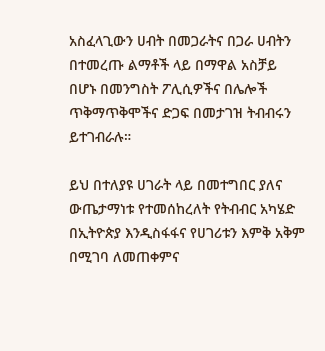አስፈላጊውን ሀብት በመጋራትና በጋራ ሀብትን በተመረጡ ልማቶች ላይ በማዋል አስቻይ በሆኑ በመንግስት ፖሊሲዎችና በሌሎች ጥቅማጥቅሞችና ድጋፍ በመታገዝ ትብብሩን ይተገብራሉ።

ይህ በተለያዩ ሀገራት ላይ በመተግበር ያለና ውጤታማነቱ የተመሰከረለት የትብብር አካሄድ በኢትዮጵያ እንዲስፋፋና የሀገሪቱን እምቅ አቅም በሚገባ ለመጠቀምና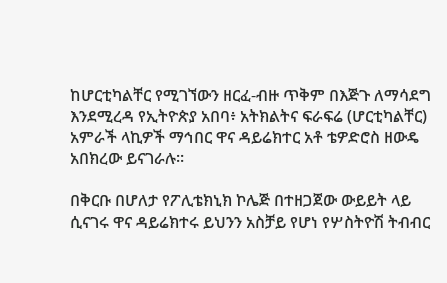ከሆርቲካልቸር የሚገኘውን ዘርፈ-ብዙ ጥቅም በእጅጉ ለማሳደግ እንደሚረዳ የኢትዮጵያ አበባ፥ አትክልትና ፍራፍሬ (ሆርቲካልቸር) አምራች ላኪዎች ማኅበር ዋና ዳይሬክተር አቶ ቴዎድሮስ ዘውዴ አበክረው ይናገራሉ።

በቅርቡ በሆለታ የፖሊቴክኒክ ኮሌጅ በተዘጋጀው ውይይት ላይ ሲናገሩ ዋና ዳይሬክተሩ ይህንን አስቻይ የሆነ የሦስትዮሽ ትብብር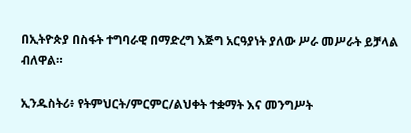በኢትዮጵያ በስፋት ተግባራዊ በማድረግ እጅግ አርዓያነት ያለው ሥራ መሥራት ይቻላል ብለዋል።

ኢንዱስትሪ፥ የትምህርት/ምርምር/ልህቀት ተቋማት እና መንግሥት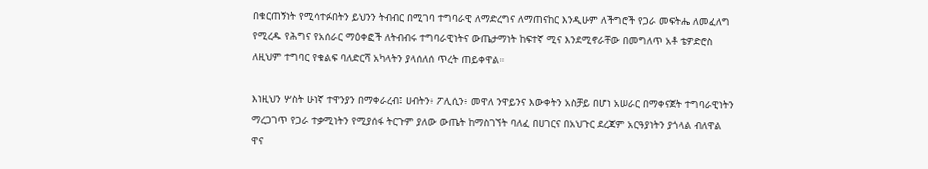በቁርጠኝነት የሚሳተፉበትን ይህንን ትብብር በሚገባ ተግባራዊ ለማድረግና ለማጠናከር እንዲሁም ለችግሮች የጋራ መፍትሔ ለመፈለግ የሚረዱ የሕግና የአሰራር ማዕቀፎች ለትብብሩ ተግባራዊነትና ውጤታማነት ከፍተኛ ሚና እንደሚኖራቸው በመግለጥ አቶ ቴዎድሮስ ለዚህም ተግባር የቁልፍ ባለድርሻ አካላትን ያላሰለሰ ጥረት ጠይቀዋል።

እነዚህን ሦስት ሁነኛ ተዋንያን በማቀራረብ፤ ሀብትን፥ ፖሊሲን፥ መዋለ ንዋይንና እውቀትን አስቻይ በሆነ አሠራር በማቀናጀት ተግባራዊነትን ማረጋገጥ የጋራ ተቃሚነትን የሚያሰፋ ትርጉም ያለው ውጤት ከማስገኘት ባለፈ በሀገርና በአህጉር ደረጃም አርዓያነትን ያጎላል ብለዋል ዋና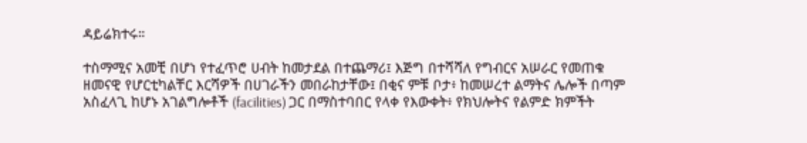ዳይሬክተሩ።

ተስማሚና አመቺ በሆነ የተፈጥሮ ሀብት ከመታደል በተጨማሪ፤ እጅግ በተሻሻለ የግብርና አሠራር የመጠቁ ዘመናዊ የሆርቲካልቸር እርሻዎች በሀገራችን መበራከታቸው፤ በቂና ምቹ ቦታ፥ ከመሠረተ ልማትና ሌሎች በጣም አስፈላጊ ከሆኑ አገልግሎቶች (facilities) ጋር በማስተባበር የላቀ የእውቀት፥ የክህሎትና የልምድ ክምችት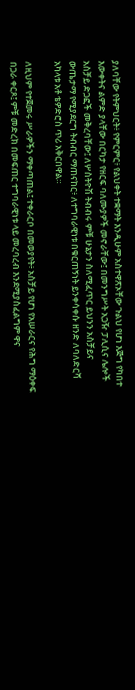ያለባቸው የትምህርት፥ የምርምር፥ የልህቀት ተቋማት እንዲሁም አስተዋጽኦቸው ጉልህ የሆነ እጅግ የካበተ እውቀትና ልምድ ያላቸው በርካታ የዘርፍ ባለሙያዎች መኖራቸው፤ በመንግሥት አጋዥ ፓሊሲና ሌሎች አስቻይ ድጋፎች መቅረባቸው፤ ለሦስትዮሽ ትብብሩ ምቹ ሁኔታን ስለሚፈጥር ይህንን አስቻይና ውጤታማ የሚያደርግ ትብብር ማጠናከር፥ ለተግባራዊነቱ በቁርጠኝነት ይንቀሳቀሱ ዘንድ ለባለድርሻ አካላቱ አቶ ቴዎድሮስ ጥሪ አቅርበዋል።

ለዚህም የተጀመሩ ሥራዎችን ማቀጣጠል፤ ተቀራርቦ በመወያየት፥ አስቻይ የሆነ የአሠራርና የሕግ ማዕቀፍ በጋራ ቀርጾ፤ ምቹ መድረክ በመፍጠር ተግባራዊነቱ ላይ መረባረብ እንደሚያስፈልግም ዋና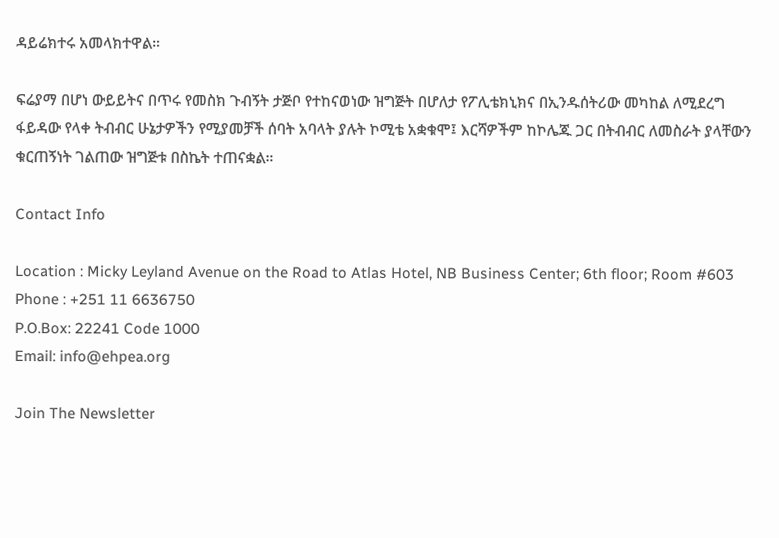ዳይሬክተሩ አመላክተዋል።

ፍሬያማ በሆነ ውይይትና በጥሩ የመስክ ጉብኝት ታጅቦ የተከናወነው ዝግጅት በሆለታ የፖሊቴክኒክና በኢንዱሰትሪው መካከል ለሚደረግ ፋይዳው የላቀ ትብብር ሁኔታዎችን የሚያመቻች ሰባት አባላት ያሉት ኮሚቴ አቋቁሞ፤ እርሻዎችም ከኮሌጁ ጋር በትብብር ለመስራት ያላቸውን ቁርጠኝነት ገልጠው ዝግጅቱ በስኬት ተጠናቋል።

Contact Info

Location : Micky Leyland Avenue on the Road to Atlas Hotel, NB Business Center; 6th floor; Room #603
Phone : +251 11 6636750
P.O.Box: 22241 Code 1000
Email: info@ehpea.org

Join The Newsletter